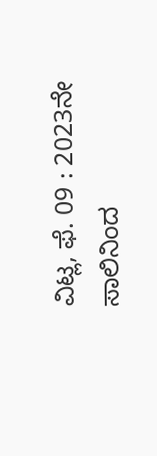ವಿಟ್ಲ, ಫೆ. 09 : 2023ನೇ ಸಾಲಿನಿಂದ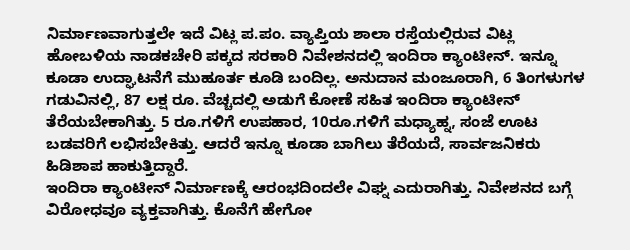ನಿರ್ಮಾಣವಾಗುತ್ತಲೇ ಇದೆ ವಿಟ್ಲ ಪ.ಪಂ. ವ್ಯಾಪ್ತಿಯ ಶಾಲಾ ರಸ್ತೆಯಲ್ಲಿರುವ ವಿಟ್ಲ ಹೋಬಳಿಯ ನಾಡಕಚೇರಿ ಪಕ್ಕದ ಸರಕಾರಿ ನಿವೇಶನದಲ್ಲಿ ಇಂದಿರಾ ಕ್ಯಾಂಟೀನ್. ಇನ್ನೂ ಕೂಡಾ ಉದ್ಘಾಟನೆಗೆ ಮುಹೂರ್ತ ಕೂಡಿ ಬಂದಿಲ್ಲ. ಅನುದಾನ ಮಂಜೂರಾಗಿ, 6 ತಿಂಗಳುಗಳ ಗಡುವಿನಲ್ಲಿ, 87 ಲಕ್ಷ ರೂ. ವೆಚ್ಚದಲ್ಲಿ ಅಡುಗೆ ಕೋಣೆ ಸಹಿತ ಇಂದಿರಾ ಕ್ಯಾಂಟೀನ್ ತೆರೆಯಬೇಕಾಗಿತ್ತು. 5 ರೂ.ಗಳಿಗೆ ಉಪಹಾರ, 10ರೂ.ಗಳಿಗೆ ಮಧ್ಯಾಹ್ನ, ಸಂಜೆ ಊಟ ಬಡವರಿಗೆ ಲಭಿಸಬೇಕಿತ್ತು. ಆದರೆ ಇನ್ನೂ ಕೂಡಾ ಬಾಗಿಲು ತೆರೆಯದೆ, ಸಾರ್ವಜನಿಕರು ಹಿಡಿಶಾಪ ಹಾಕುತ್ತಿದ್ದಾರೆ.
ಇಂದಿರಾ ಕ್ಯಾಂಟೀನ್ ನಿರ್ಮಾಣಕ್ಕೆ ಆರಂಭದಿಂದಲೇ ವಿಘ್ನ ಎದುರಾಗಿತ್ತು. ನಿವೇಶನದ ಬಗ್ಗೆ ವಿರೋಧವೂ ವ್ಯಕ್ತವಾಗಿತ್ತು. ಕೊನೆಗೆ ಹೇಗೋ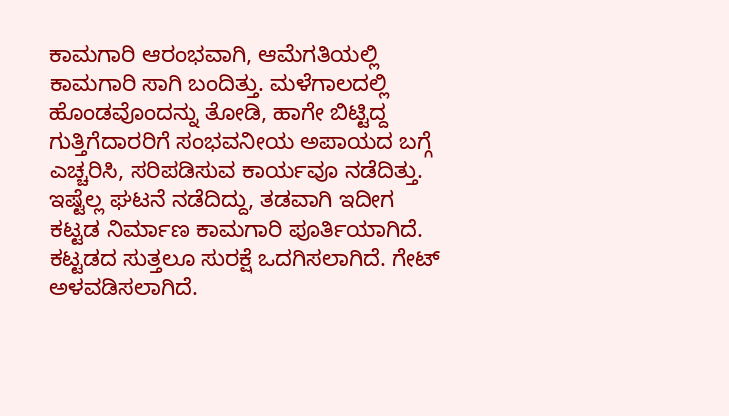ಕಾಮಗಾರಿ ಆರಂಭವಾಗಿ, ಆಮೆಗತಿಯಲ್ಲಿ ಕಾಮಗಾರಿ ಸಾಗಿ ಬಂದಿತ್ತು. ಮಳೆಗಾಲದಲ್ಲಿ ಹೊಂಡವೊಂದನ್ನು ತೋಡಿ, ಹಾಗೇ ಬಿಟ್ಟಿದ್ದ ಗುತ್ತಿಗೆದಾರರಿಗೆ ಸಂಭವನೀಯ ಅಪಾಯದ ಬಗ್ಗೆ ಎಚ್ಚರಿಸಿ, ಸರಿಪಡಿಸುವ ಕಾರ್ಯವೂ ನಡೆದಿತ್ತು. ಇಷ್ಟೆಲ್ಲ ಘಟನೆ ನಡೆದಿದ್ದು, ತಡವಾಗಿ ಇದೀಗ ಕಟ್ಟಡ ನಿರ್ಮಾಣ ಕಾಮಗಾರಿ ಪೂರ್ತಿಯಾಗಿದೆ. ಕಟ್ಟಡದ ಸುತ್ತಲೂ ಸುರಕ್ಷೆ ಒದಗಿಸಲಾಗಿದೆ. ಗೇಟ್ ಅಳವಡಿಸಲಾಗಿದೆ.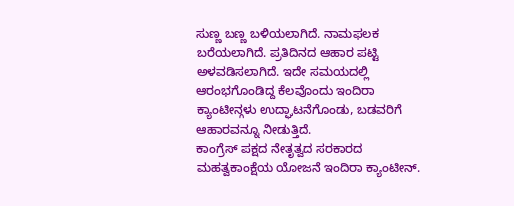ಸುಣ್ಣ ಬಣ್ಣ ಬಳಿಯಲಾಗಿದೆ. ನಾಮಫಲಕ ಬರೆಯಲಾಗಿದೆ. ಪ್ರತಿದಿನದ ಆಹಾರ ಪಟ್ಟಿ ಅಳವಡಿಸಲಾಗಿದೆ. ಇದೇ ಸಮಯದಲ್ಲಿ ಆರಂಭಗೊಂಡಿದ್ದ ಕೆಲವೊಂದು ಇಂದಿರಾ ಕ್ಯಾಂಟೀನ್ಗಳು ಉದ್ಘಾಟನೆಗೊಂಡು, ಬಡವರಿಗೆ ಆಹಾರವನ್ನೂ ನೀಡುತ್ತಿದೆ.
ಕಾಂಗ್ರೆಸ್ ಪಕ್ಷದ ನೇತೃತ್ವದ ಸರಕಾರದ ಮಹತ್ವಕಾಂಕ್ಷೆಯ ಯೋಜನೆ ಇಂದಿರಾ ಕ್ಯಾಂಟೀನ್.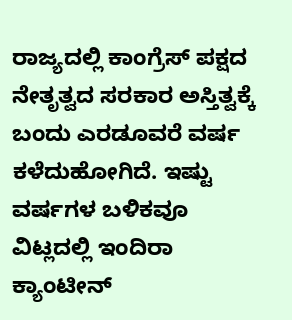ರಾಜ್ಯದಲ್ಲಿ ಕಾಂಗ್ರೆಸ್ ಪಕ್ಷದ ನೇತೃತ್ವದ ಸರಕಾರ ಅಸ್ತಿತ್ವಕ್ಕೆ ಬಂದು ಎರಡೂವರೆ ವರ್ಷ ಕಳೆದುಹೋಗಿದೆ. ಇಷ್ಟು ವರ್ಷಗಳ ಬಳಿಕವೂ ವಿಟ್ಲದಲ್ಲಿ ಇಂದಿರಾ ಕ್ಯಾಂಟೀನ್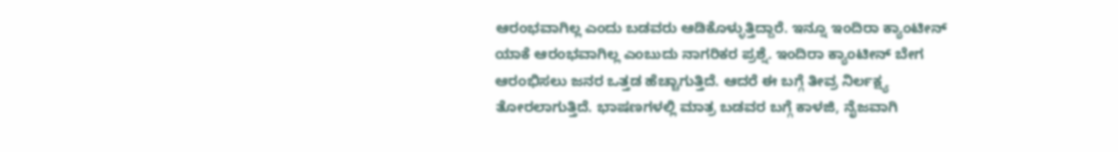ಆರಂಭವಾಗಿಲ್ಲ ಎಂದು ಬಡವರು ಆಡಿಕೊಳ್ಳುತ್ತಿದ್ದಾರೆ. ಇನ್ನೂ ಇಂದಿರಾ ಕ್ಯಾಂಟೀನ್ ಯಾಕೆ ಆರಂಭವಾಗಿಲ್ಲ ಎಂಬುದು ನಾಗರಿಕರ ಪ್ರಶ್ನೆ. ಇಂದಿರಾ ಕ್ಯಾಂಟೀನ್ ಬೇಗ ಆರಂಭಿಸಲು ಜನರ ಒತ್ತಡ ಹೆಚ್ಚಾಗುತ್ತಿದೆ. ಆದರೆ ಈ ಬಗ್ಗೆ ತೀವ್ರ ನಿರ್ಲಕ್ಷ್ಯ ತೋರಲಾಗುತ್ತಿದೆ. ಭಾಷಣಗಳಲ್ಲಿ ಮಾತ್ರ ಬಡವರ ಬಗ್ಗೆ ಕಾಳಜಿ, ನೈಜವಾಗಿ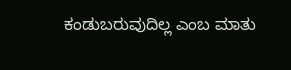ಕಂಡುಬರುವುದಿಲ್ಲ ಎಂಬ ಮಾತು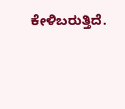ಕೇಳಿಬರುತ್ತಿದೆ.